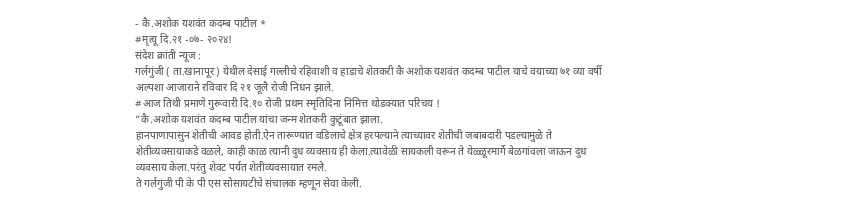- कै.अशोक यशवंत कदम्ब पाटील *
#मृत्यू दि.२१ -०७- २०२४!
संदेश क्रांती न्यूज :
गर्लगुंजी ( ता.खानापूर ) येथील देसाई गल्लीचे रहिवाशी व हाडाचे शेतकरी कै अशोक यशवंत कदम्ब पाटील याचे वयाच्या ७१ व्या वर्षी अल्पशा आजाराने रविवार दि २१ जूलै रोजी निधन झाले.
#आज तिथी प्रमाणे गुरूवारी दि.१० रोजी प्रथम स्मृतिदिना निमित्त थोडक्यात परिचय !
“कै.अशोक यशवंत कदम्ब पाटील यांचा जन्म शेतकरी कुटूंबात झाला.
हानपाणापासुन शेतीची आवड होती.ऐन तारूण्यात वडिलाचे क्षेत्र हरपल्याने त्याच्यावर शेतीची जबाबदारी पडल्यामुळे ते शेतीव्यवसायाकडे वळले, काही काळ त्यानी दुध व्यवसाय ही केला.त्यावेळी सायकली वरून ते येळ्ळूरमार्गे बेळगांवला जाऊन दुध व्यवसाय केला.परंतु शेवट पर्यत शेतीव्यवसायात रमले.
ते गर्लगुंजी पी के पी एस सोसायटीचे संचालक म्हणून सेवा केली.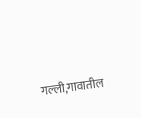गल्ली,गावातील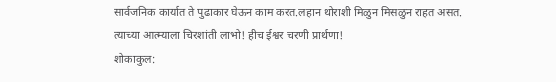सार्वजनिक कार्यात ते पुढाकार घेऊन काम करत.लहान थोराशी मिळुन मिसळुन राहत असत.
त्याच्या आत्म्याला चिरशांती लाभो! हीच ईश्वर चरणी प्रार्थणा!
शोकाकुल: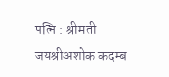पत्नि : श्रीमती जयश्रीअशोक कदम्ब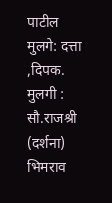पाटील
मुलगे: दत्ता ,दिपक.
मुलगी : सौ.राजश्री (दर्शना) भिमराव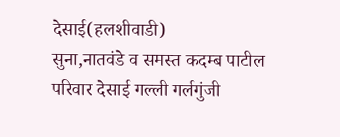देसाई(हलशीवाडी)
सुना,नातवंडे व समस्त कदम्ब पाटील परिवार देसाई गल्ली गर्लगुंजी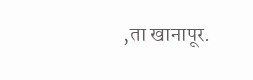,ता खानापूर.